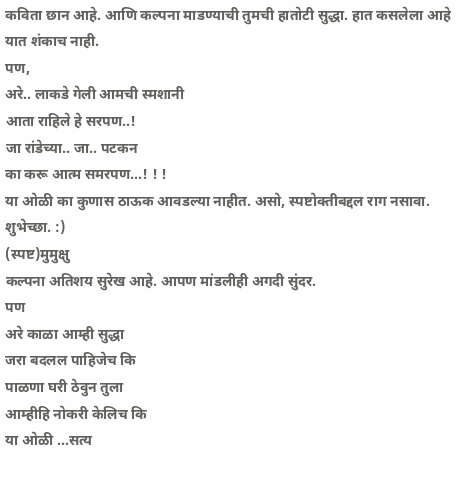कविता छान आहे. आणि कल्पना माडण्याची तुमची हातोटी सुद्धा. हात कसलेला आहे यात शंकाच नाही.
पण,
अरे.. लाकडे गेली आमची स्मशानी
आता राहिले हे सरपण..!
जा रांडेच्या.. जा.. पटकन
का करू आत्म समरपण...! ! !
या ओळी का कुणास ठाऊक आवडल्या नाहीत. असो, स्पष्टोक्तीबद्दल राग नसावा.
शुभेच्छा. :)
(स्पष्ट)मुमुक्षु
कल्पना अतिशय सुरेख आहे. आपण मांडलीही अगदी सुंदर.
पण
अरे काळा आम्ही सुद्धा
जरा बदलल पाहिजेच कि
पाळणा घरी ठेवुन तुला
आम्हीहि नोकरी केलिच कि
या ओळी ...सत्य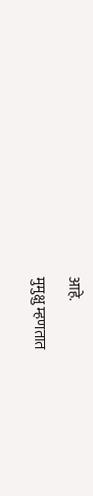आहे.
मुमुक्षु म्हणतात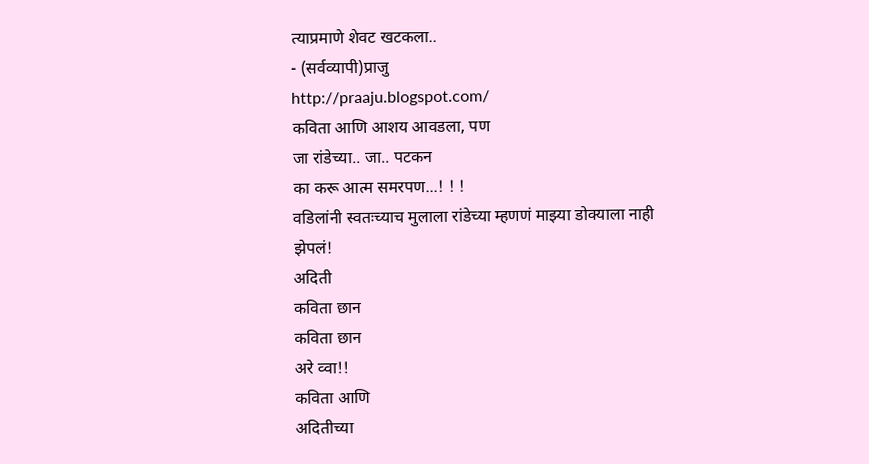त्याप्रमाणे शेवट खटकला..
- (सर्वव्यापी)प्राजु
http://praaju.blogspot.com/
कविता आणि आशय आवडला, पण
जा रांडेच्या.. जा.. पटकन
का करू आत्म समरपण...! ! !
वडिलांनी स्वतःच्याच मुलाला रांडेच्या म्हणणं माझ्या डोक्याला नाही झेपलं!
अदिती
कविता छान
कविता छान
अरे व्वा!!
कविता आणि
अदितीच्या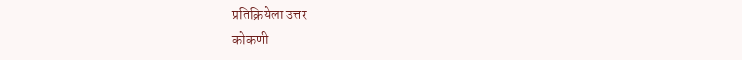प्रतिक्रियेला उत्तर
कोकणी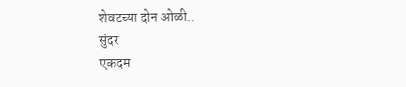शेवटच्या दोन ओळी..
सुंदर
एकदम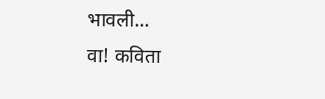भावली...
वा! कविता